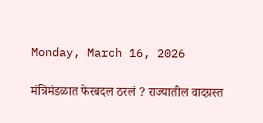Monday, March 16, 2026

मंत्रिमंडळात फेरबदल ठरलं ? राज्यातील वादग्रस्त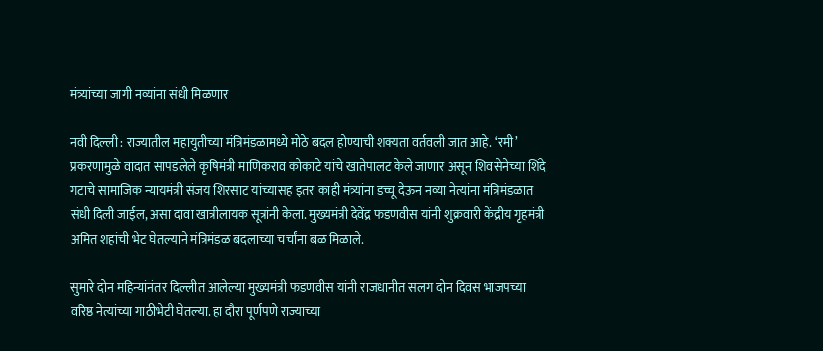मंत्र्यांच्या जागी नव्यांना संधी मिळणार

नवी दिल्ली : राज्यातील महायुतीच्या मंत्रिमंडळामध्ये मोठे बदल होण्याची शक्यता वर्तवली जात आहे. ‘रमी’ प्रकरणामुळे वादात सापडलेले कृषिमंत्री माणिकराव कोकाटे यांचे खातेपालट केले जाणार असून शिवसेनेच्या शिंदे गटाचे सामाजिक न्यायमंत्री संजय शिरसाट यांच्यासह इतर काही मंत्र्यांना डच्चू देऊन नव्या नेत्यांना मंत्रिमंडळात संधी दिली जाईल, असा दावा खात्रीलायक सूत्रांनी केला. मुख्यमंत्री देवेंद्र फडणवीस यांनी शुक्रवारी केंद्रीय गृहमंत्री अमित शहांची भेट घेतल्याने मंत्रिमंडळ बदलाच्या चर्चांना बळ मिळाले.

सुमारे दोन महिन्यांनंतर दिल्लीत आलेल्या मुख्यमंत्री फडणवीस यांनी राजधानीत सलग दोन दिवस भाजपच्या वरिष्ठ नेत्यांच्या गाठीभेटी घेतल्या. हा दौरा पूर्णपणे राज्याच्या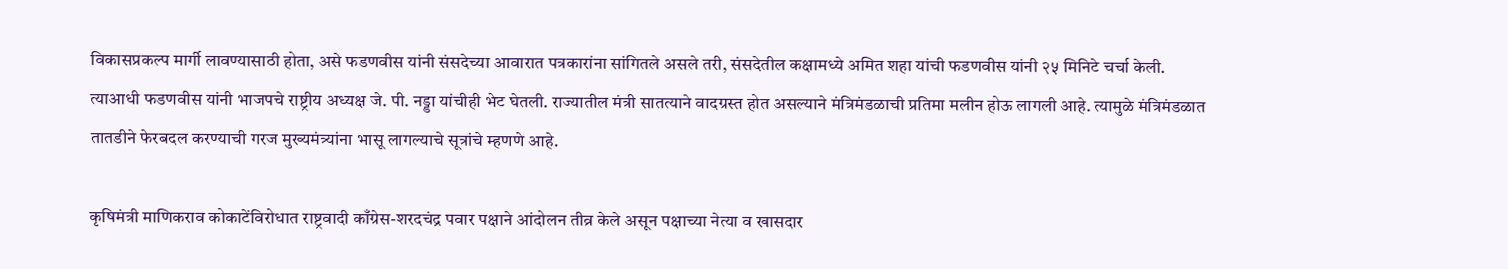विकासप्रकल्प मार्गी लावण्यासाठी होता, असे फडणवीस यांनी संसदेच्या आवारात पत्रकारांना सांगितले असले तरी, संसदेतील कक्षामध्ये अमित शहा यांची फडणवीस यांनी २५ मिनिटे चर्चा केली. त्याआधी फडणवीस यांनी भाजपचे राष्ट्रीय अध्यक्ष जे. पी. नड्डा यांचीही भेट घेतली. राज्यातील मंत्री सातत्याने वादग्रस्त होत असल्याने मंत्रिमंडळाची प्रतिमा मलीन होऊ लागली आहे. त्यामुळे मंत्रिमंडळात तातडीने फेरबदल करण्याची गरज मुख्यमंत्र्यांना भासू लागल्याचे सूत्रांचे म्हणणे आहे.

कृषिमंत्री माणिकराव कोकाटेंविरोधात राष्ट्रवादी काँग्रेस-शरदचंद्र पवार पक्षाने आंदोलन तीव्र केले असून पक्षाच्या नेत्या व खासदार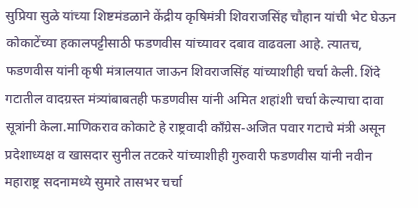सुप्रिया सुळे यांच्या शिष्टमंडळाने केंद्रीय कृषिमंत्री शिवराजसिंह चौहान यांची भेट घेऊन कोकाटेंच्या हकालपट्टीसाठी फडणवीस यांच्यावर दबाव वाढवला आहे. त्यातच, फडणवीस यांनी कृषी मंत्रालयात जाऊन शिवराजसिंह यांच्याशीही चर्चा केली. शिंदे गटातील वादग्रस्त मंत्र्यांबाबतही फडणवीस यांनी अमित शहांशी चर्चा केल्याचा दावा सूत्रांनी केला.माणिकराव कोकाटे हे राष्ट्रवादी काँग्रेस-अजित पवार गटाचे मंत्री असून प्रदेशाध्यक्ष व खासदार सुनील तटकरे यांच्याशीही गुरुवारी फडणवीस यांनी नवीन महाराष्ट्र सदनामध्ये सुमारे तासभर चर्चा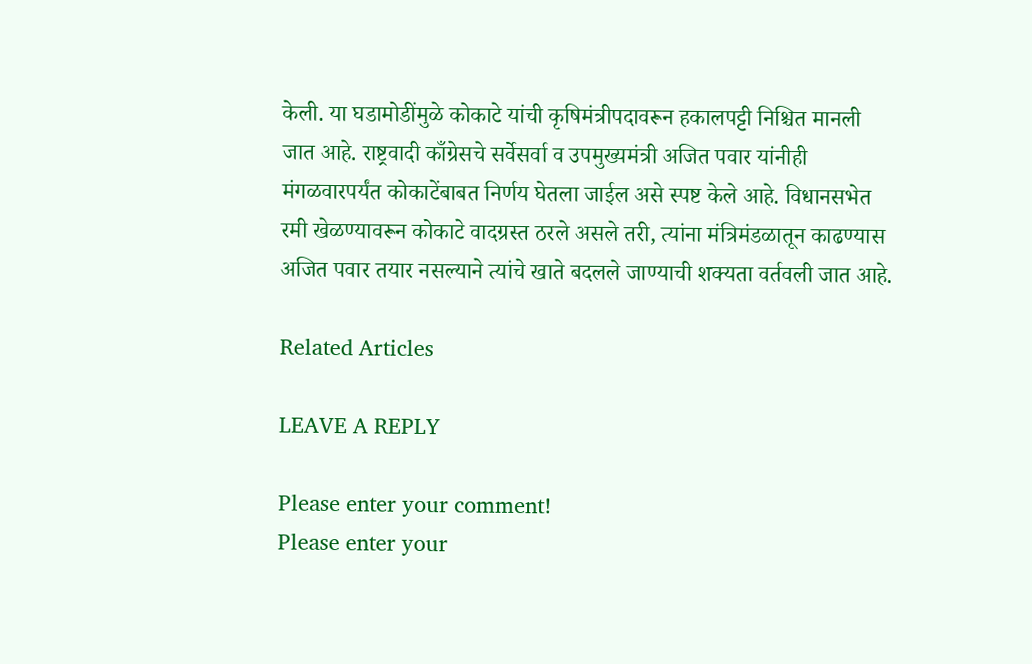केली. या घडामोडींमुळे कोकाटे यांची कृषिमंत्रीपदावरून हकालपट्टी निश्चित मानली जात आहे. राष्ट्रवादी काँग्रेसचे सर्वेसर्वा व उपमुख्यमंत्री अजित पवार यांनीही मंगळवारपर्यंत कोकाटेंबाबत निर्णय घेतला जाईल असे स्पष्ट केले आहे. विधानसभेत रमी खेळण्यावरून कोकाटे वादग्रस्त ठरले असले तरी, त्यांना मंत्रिमंडळातून काढण्यास अजित पवार तयार नसल्याने त्यांचे खाते बदलले जाण्याची शक्यता वर्तवली जात आहे.

Related Articles

LEAVE A REPLY

Please enter your comment!
Please enter your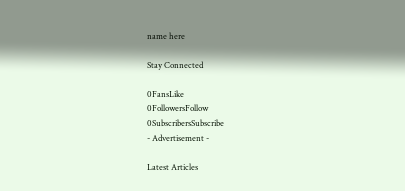name here

Stay Connected

0FansLike
0FollowersFollow
0SubscribersSubscribe
- Advertisement -

Latest Articles